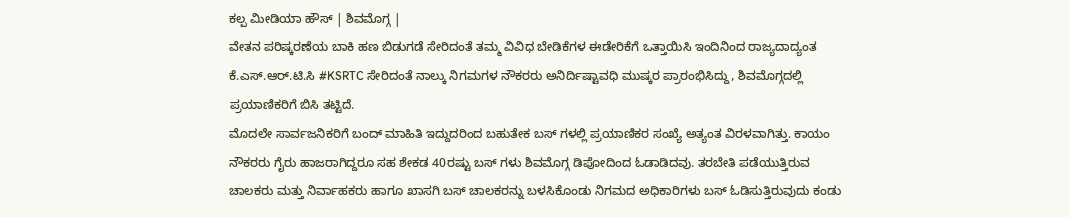ಕಲ್ಪ ಮೀಡಿಯಾ ಹೌಸ್ | ಶಿವಮೊಗ್ಗ |
ವೇತನ ಪರಿಷ್ಕರಣೆಯ ಬಾಕಿ ಹಣ ಬಿಡುಗಡೆ ಸೇರಿದಂತೆ ತಮ್ಮ ವಿವಿಧ ಬೇಡಿಕೆಗಳ ಈಡೇರಿಕೆಗೆ ಒತ್ತಾಯಿಸಿ ಇಂದಿನಿಂದ ರಾಜ್ಯದಾದ್ಯಂತ ಕೆ.ಎಸ್.ಆರ್.ಟಿ.ಸಿ #KSRTC ಸೇರಿದಂತೆ ನಾಲ್ಕು ನಿಗಮಗಳ ನೌಕರರು ಅನಿರ್ದಿಷ್ಟಾವಧಿ ಮುಷ್ಕರ ಪ್ರಾರಂಭಿಸಿದ್ದು, ಶಿವಮೊಗ್ಗದಲ್ಲಿ ಪ್ರಯಾಣಿಕರಿಗೆ ಬಿಸಿ ತಟ್ಟಿದೆ.
ಮೊದಲೇ ಸಾರ್ವಜನಿಕರಿಗೆ ಬಂದ್ ಮಾಹಿತಿ ಇದ್ದುದರಿಂದ ಬಹುತೇಕ ಬಸ್ ಗಳಲ್ಲಿ ಪ್ರಯಾಣಿಕರ ಸಂಖ್ಯೆ ಅತ್ಯಂತ ವಿರಳವಾಗಿತ್ತು. ಕಾಯಂ ನೌಕರರು ಗೈರು ಹಾಜರಾಗಿದ್ದರೂ ಸಹ ಶೇಕಡ 40ರಷ್ಟು ಬಸ್ ಗಳು ಶಿವಮೊಗ್ಗ ಡಿಪೋದಿಂದ ಓಡಾಡಿದವು. ತರಬೇತಿ ಪಡೆಯುತ್ತಿರುವ ಚಾಲಕರು ಮತ್ತು ನಿರ್ವಾಹಕರು ಹಾಗೂ ಖಾಸಗಿ ಬಸ್ ಚಾಲಕರನ್ನು ಬಳಸಿಕೊಂಡು ನಿಗಮದ ಅಧಿಕಾರಿಗಳು ಬಸ್ ಓಡಿಸುತ್ತಿರುವುದು ಕಂಡು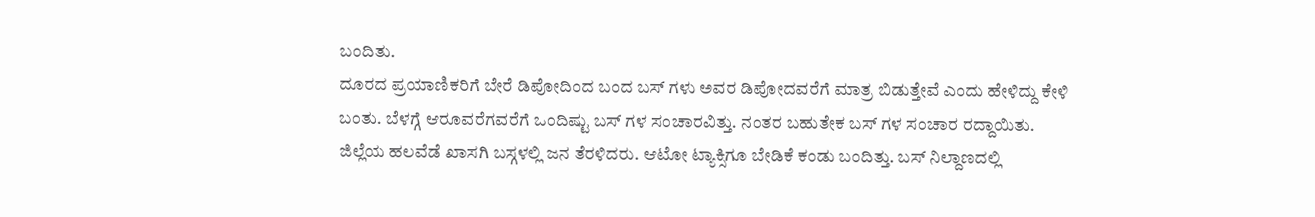ಬಂದಿತು.
ದೂರದ ಪ್ರಯಾಣಿಕರಿಗೆ ಬೇರೆ ಡಿಪೋದಿಂದ ಬಂದ ಬಸ್ ಗಳು ಅವರ ಡಿಪೋದವರೆಗೆ ಮಾತ್ರ ಬಿಡುತ್ತೇವೆ ಎಂದು ಹೇಳಿದ್ದು ಕೇಳಿ ಬಂತು. ಬೆಳಗ್ಗೆ ಆರೂವರೆಗವರೆಗೆ ಒಂದಿಷ್ಟು ಬಸ್ ಗಳ ಸಂಚಾರವಿತ್ತು. ನಂತರ ಬಹುತೇಕ ಬಸ್ ಗಳ ಸಂಚಾರ ರದ್ದಾಯಿತು. ಜಿಲ್ಲೆಯ ಹಲವೆಡೆ ಖಾಸಗಿ ಬಸ್ಗಳಲ್ಲಿ ಜನ ತೆರಳಿದರು. ಆಟೋ ಟ್ಯಾಕ್ಸಿಗೂ ಬೇಡಿಕೆ ಕಂಡು ಬಂದಿತ್ತು. ಬಸ್ ನಿಲ್ದಾಣದಲ್ಲಿ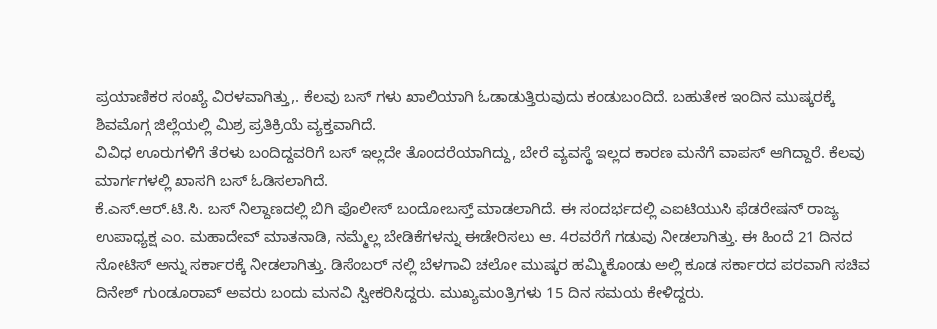ಪ್ರಯಾಣಿಕರ ಸಂಖ್ಯೆ ವಿರಳವಾಗಿತ್ತು,. ಕೆಲವು ಬಸ್ ಗಳು ಖಾಲಿಯಾಗಿ ಓಡಾಡುತ್ತಿರುವುದು ಕಂಡುಬಂದಿದೆ. ಬಹುತೇಕ ಇಂದಿನ ಮುಷ್ಕರಕ್ಕೆ ಶಿವಮೊಗ್ಗ ಜಿಲ್ಲೆಯಲ್ಲಿ ಮಿಶ್ರ ಪ್ರತಿಕ್ರಿಯೆ ವ್ಯಕ್ತವಾಗಿದೆ.
ವಿವಿಧ ಊರುಗಳಿಗೆ ತೆರಳು ಬಂದಿದ್ದವರಿಗೆ ಬಸ್ ಇಲ್ಲದೇ ತೊಂದರೆಯಾಗಿದ್ದು, ಬೇರೆ ವ್ಯವಸ್ಥೆ ಇಲ್ಲದ ಕಾರಣ ಮನೆಗೆ ವಾಪಸ್ ಆಗಿದ್ದಾರೆ. ಕೆಲವು ಮಾರ್ಗಗಳಲ್ಲಿ ಖಾಸಗಿ ಬಸ್ ಓಡಿಸಲಾಗಿದೆ.
ಕೆ.ಎಸ್.ಆರ್.ಟಿ.ಸಿ. ಬಸ್ ನಿಲ್ದಾಣದಲ್ಲಿ ಬಿಗಿ ಪೊಲೀಸ್ ಬಂದೋಬಸ್ತ್ ಮಾಡಲಾಗಿದೆ. ಈ ಸಂದರ್ಭದಲ್ಲಿ ಎಐಟಿಯುಸಿ ಫೆಡರೇಷನ್ ರಾಜ್ಯ ಉಪಾಧ್ಯಕ್ಷ ಎಂ. ಮಹಾದೇವ್ ಮಾತನಾಡಿ, ನಮ್ಮೆಲ್ಲ ಬೇಡಿಕೆಗಳನ್ನು ಈಡೇರಿಸಲು ಆ. 4ರವರೆಗೆ ಗಡುವು ನೀಡಲಾಗಿತ್ತು. ಈ ಹಿಂದೆ 21 ದಿನದ ನೋಟಿಸ್ ಅನ್ನು ಸರ್ಕಾರಕ್ಕೆ ನೀಡಲಾಗಿತ್ತು. ಡಿಸೆಂಬರ್ ನಲ್ಲಿ ಬೆಳಗಾವಿ ಚಲೋ ಮುಷ್ಕರ ಹಮ್ಮಿಕೊಂಡು ಅಲ್ಲಿ ಕೂಡ ಸರ್ಕಾರದ ಪರವಾಗಿ ಸಚಿವ ದಿನೇಶ್ ಗುಂಡೂರಾವ್ ಅವರು ಬಂದು ಮನವಿ ಸ್ವೀಕರಿಸಿದ್ದರು. ಮುಖ್ಯಮಂತ್ರಿಗಳು 15 ದಿನ ಸಮಯ ಕೇಳಿದ್ದರು.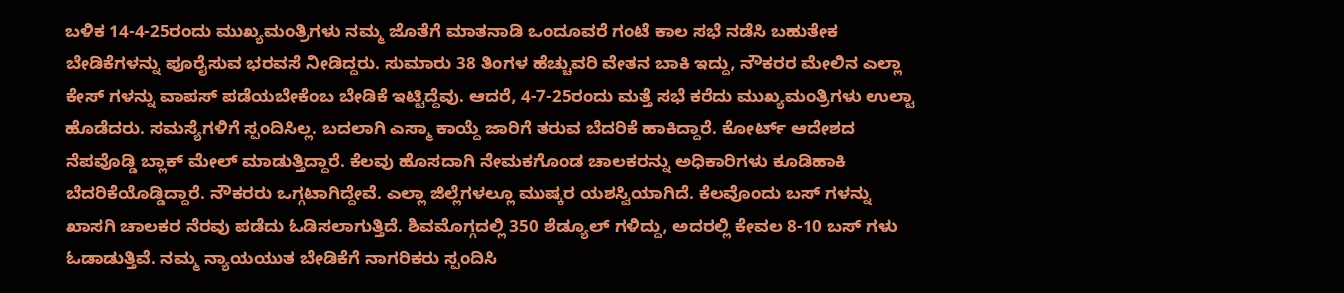ಬಳಿಕ 14-4-25ರಂದು ಮುಖ್ಯಮಂತ್ರಿಗಳು ನಮ್ಮ ಜೊತೆಗೆ ಮಾತನಾಡಿ ಒಂದೂವರೆ ಗಂಟೆ ಕಾಲ ಸಭೆ ನಡೆಸಿ ಬಹುತೇಕ ಬೇಡಿಕೆಗಳನ್ನು ಪೂರೈಸುವ ಭರವಸೆ ನೀಡಿದ್ದರು. ಸುಮಾರು 38 ತಿಂಗಳ ಹೆಚ್ಚುವರಿ ವೇತನ ಬಾಕಿ ಇದ್ದು, ನೌಕರರ ಮೇಲಿನ ಎಲ್ಲಾ ಕೇಸ್ ಗಳನ್ನು ವಾಪಸ್ ಪಡೆಯಬೇಕೆಂಬ ಬೇಡಿಕೆ ಇಟ್ಟಿದ್ದೆವು. ಆದರೆ, 4-7-25ರಂದು ಮತ್ತೆ ಸಭೆ ಕರೆದು ಮುಖ್ಯಮಂತ್ರಿಗಳು ಉಲ್ಟಾ ಹೊಡೆದರು. ಸಮಸ್ಯೆಗಳಿಗೆ ಸ್ಪಂದಿಸಿಲ್ಲ. ಬದಲಾಗಿ ಎಸ್ಮಾ ಕಾಯ್ದೆ ಜಾರಿಗೆ ತರುವ ಬೆದರಿಕೆ ಹಾಕಿದ್ದಾರೆ. ಕೋರ್ಟ್ ಆದೇಶದ ನೆಪವೊಡ್ಡಿ ಬ್ಲಾಕ್ ಮೇಲ್ ಮಾಡುತ್ತಿದ್ದಾರೆ. ಕೆಲವು ಹೊಸದಾಗಿ ನೇಮಕಗೊಂಡ ಚಾಲಕರನ್ನು ಅಧಿಕಾರಿಗಳು ಕೂಡಿಹಾಕಿ ಬೆದರಿಕೆಯೊಡ್ಡಿದ್ದಾರೆ. ನೌಕರರು ಒಗ್ಗಟಾಗಿದ್ದೇವೆ. ಎಲ್ಲಾ ಜಿಲ್ಲೆಗಳಲ್ಲೂ ಮುಷ್ಕರ ಯಶಸ್ವಿಯಾಗಿದೆ. ಕೆಲವೊಂದು ಬಸ್ ಗಳನ್ನು ಖಾಸಗಿ ಚಾಲಕರ ನೆರವು ಪಡೆದು ಓಡಿಸಲಾಗುತ್ತಿದೆ. ಶಿವಮೊಗ್ಗದಲ್ಲಿ 350 ಶೆಡ್ಯೂಲ್ ಗಳಿದ್ದು, ಅದರಲ್ಲಿ ಕೇವಲ 8-10 ಬಸ್ ಗಳು ಓಡಾಡುತ್ತಿವೆ. ನಮ್ಮ ನ್ಯಾಯಯುತ ಬೇಡಿಕೆಗೆ ನಾಗರಿಕರು ಸ್ಪಂದಿಸಿ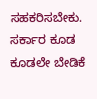ಸಹಕರಿಸಬೇಕು. ಸರ್ಕಾರ ಕೂಡ ಕೂಡಲೇ ಬೇಡಿಕೆ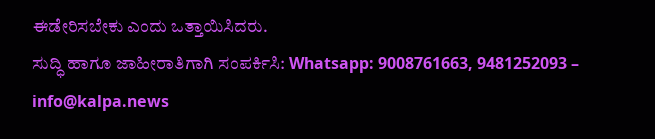ಈಡೇರಿಸಬೇಕು ಎಂದು ಒತ್ತಾಯಿಸಿದರು.
ಸುದ್ಧಿ ಹಾಗೂ ಜಾಹೀರಾತಿಗಾಗಿ ಸಂಪರ್ಕಿಸಿ: Whatsapp: 9008761663, 9481252093 – info@kalpa.news